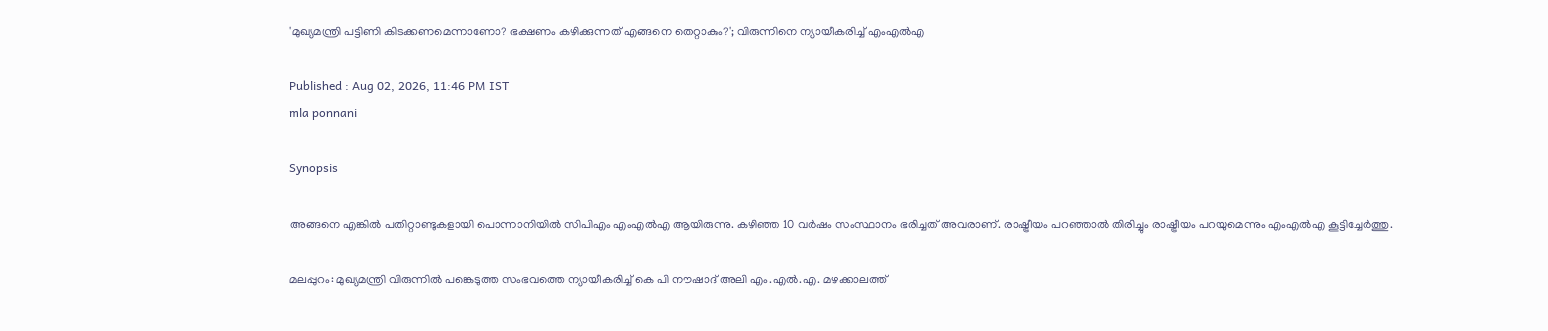'മുഖ്യമന്ത്രി പട്ടിണി കിടക്കണമെന്നാണോ? ഭക്ഷണം കഴിക്കുന്നത് എങ്ങനെ തെറ്റാകും?'; വിരുന്നിനെ ന്യായീകരിച്ച് എംഎൽഎ

Published : Aug 02, 2026, 11:46 PM IST
mla ponnani

Synopsis

അങ്ങനെ എങ്കിൽ പതിറ്റാണ്ടുകളായി പൊന്നാനിയിൽ സിപിഎം എംഎൽഎ ആയിരുന്നു. കഴിഞ്ഞ 10 വർഷം സംസ്ഥാനം ഭരിച്ചത് അവരാണ്. രാഷ്ട്രീയം പറഞ്ഞാൽ തിരിച്ചും രാഷ്ട്രീയം പറയുമെന്നും എംഎൽഎ കൂട്ടിച്ചേർത്തു.

മലപ്പുറം: മുഖ്യമന്ത്രി വിരുന്നിൽ പങ്കെടുത്ത സംഭവത്തെ ന്യായീകരിച്ച് കെ പി നൗഷാദ് അലി എം.എൽ.എ. മഴക്കാലത്ത്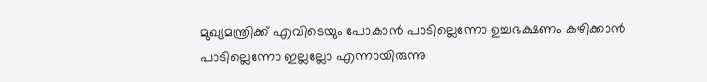മുഖ്യമന്ത്രിക്ക് എവിടെയും പോകാൻ പാടില്ലെന്നോ ഉച്ചഭക്ഷണം കഴിക്കാൻ പാടില്ലെന്നോ ഇല്ലല്ലോ എന്നായിരുന്നു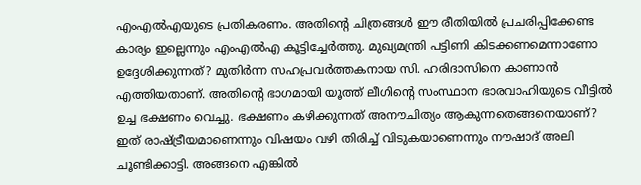എംഎൽഎയുടെ പ്രതികരണം. അതിന്റെ ചിത്രങ്ങൾ ഈ രീതിയിൽ പ്രചരിപ്പിക്കേണ്ട കാര്യം ഇല്ലെന്നും എംഎൽഎ കൂട്ടിച്ചേർത്തു. മുഖ്യമന്ത്രി പട്ടിണി കിടക്കണമെന്നാണോ ഉദ്ദേശിക്കുന്നത്? മുതിർന്ന സഹപ്രവർത്തകനായ സി. ഹരിദാസിനെ കാണാൻ എത്തിയതാണ്. അതിന്റെ ഭാഗമായി യൂത്ത് ലീഗിന്റെ സംസ്ഥാന ഭാരവാഹിയുടെ വീട്ടിൽ ഉച്ച ഭക്ഷണം വെച്ചു. ഭക്ഷണം കഴിക്കുന്നത് അനൗചിത്യം ആകുന്നതെങ്ങനെയാണ്? ഇത്‌ രാഷ്ട്രീയമാണെന്നും വിഷയം വഴി തിരിച്ച് വിടുകയാണെന്നും നൗഷാദ് അലി ചൂണ്ടിക്കാട്ടി. അങ്ങനെ എങ്കിൽ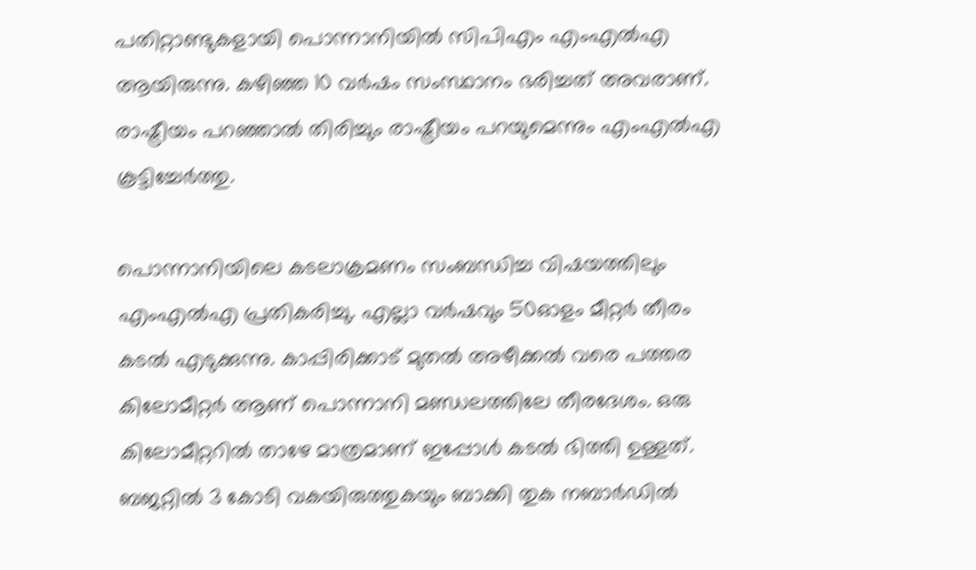പതിറ്റാണ്ടുകളായി പൊന്നാനിയിൽ സിപിഎം എംഎൽഎ ആയിരുന്നു. കഴിഞ്ഞ 10 വർഷം സംസ്ഥാനം ഭരിച്ചത് അവരാണ്. രാഷ്ട്രീയം പറഞ്ഞാൽ തിരിച്ചും രാഷ്ട്രീയം പറയുമെന്നും എംഎൽഎ കൂട്ടിച്ചേർത്തു.

പൊന്നാനിയിലെ കടലാക്രമണം സംബന്ധിച്ച വിഷയത്തിലും എംഎൽഎ പ്രതികരിച്ചു. എല്ലാ വർഷവും 50ഓളം മീറ്റർ തീരം കടൽ എടുക്കുന്നു. കാപ്പിരിക്കാട് മുതൽ അഴീക്കൽ വരെ പത്തര കിലോമീറ്റർ ആണ് പൊന്നാനി മണ്ഡലത്തിലേ തീരദേശം. ഒരു കിലോമീറ്ററിൽ താഴേ മാത്രമാണ് ഇപ്പോൾ കടൽ ഭിത്തി ഉള്ളത്. ബജറ്റിൽ 3 കോടി വകയിരുത്തുകയും ബാക്കി തുക നബാർഡിൽ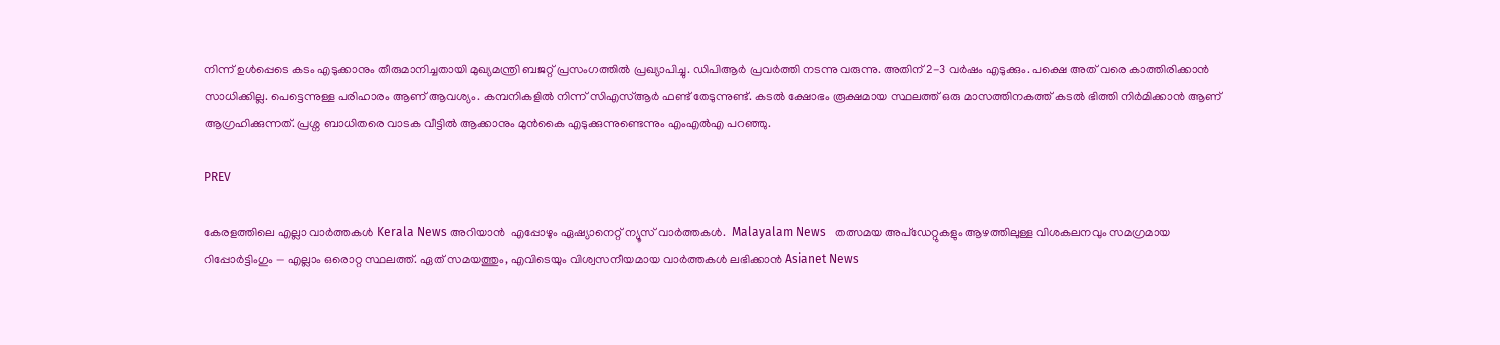നിന്ന് ഉൾപ്പെടെ കടം എടുക്കാനും തീരുമാനിച്ചതായി മുഖ്യമന്ത്രി ബജറ്റ് പ്രസംഗത്തിൽ പ്രഖ്യാപിച്ചു. ഡിപിആർ പ്രവർത്തി നടന്നു വരുന്നു. അതിന് 2-3 വർഷം എടുക്കും. പക്ഷെ അത് വരെ കാത്തിരിക്കാൻ സാധിക്കില്ല. പെട്ടെന്നുള്ള പരിഹാരം ആണ് ആവശ്യം. കമ്പനികളിൽ നിന്ന് സിഎസ്ആർ ഫണ്ട് തേടുന്നുണ്ട്. കടൽ ക്ഷോഭം രൂക്ഷമായ സ്ഥലത്ത് ഒരു മാസത്തിനകത്ത് കടൽ ഭിത്തി നിർമിക്കാൻ ആണ് ആഗ്രഹിക്കുന്നത്. പ്രശ്ന ബാധിതരെ വാടക വീട്ടിൽ ആക്കാനും മുൻകൈ എടുക്കുന്നുണ്ടെന്നും എംഎൽഎ പറഞ്ഞു.

PREV

കേരളത്തിലെ എല്ലാ വാർത്തകൾ Kerala News അറിയാൻ  എപ്പോഴും ഏഷ്യാനെറ്റ് ന്യൂസ് വാർത്തകൾ.  Malayalam News   തത്സമയ അപ്‌ഡേറ്റുകളും ആഴത്തിലുള്ള വിശകലനവും സമഗ്രമായ റിപ്പോർട്ടിംഗും — എല്ലാം ഒരൊറ്റ സ്ഥലത്ത്. ഏത് സമയത്തും, എവിടെയും വിശ്വസനീയമായ വാർത്തകൾ ലഭിക്കാൻ Asianet News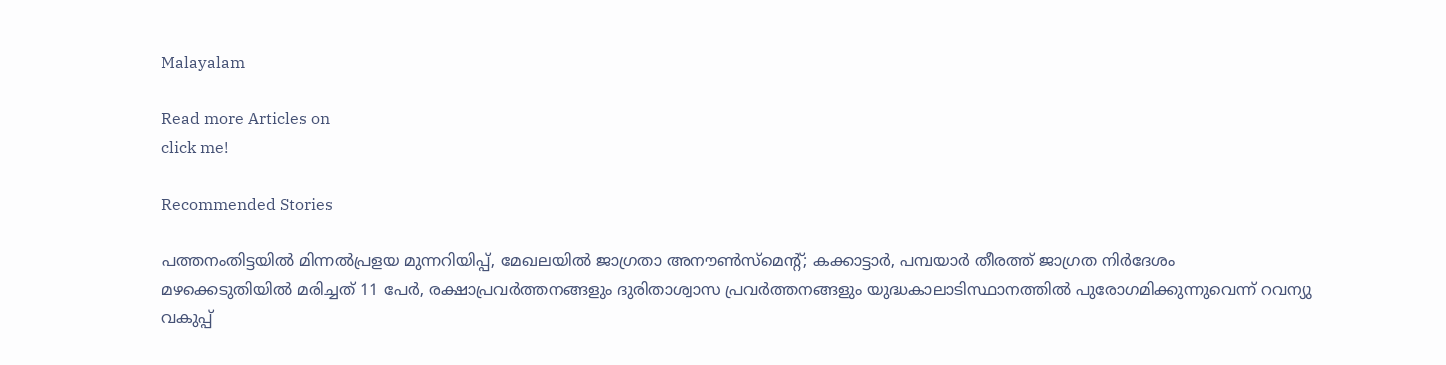Malayalam

Read more Articles on
click me!

Recommended Stories

പത്തനംതിട്ടയിൽ മിന്നൽപ്രളയ മുന്നറിയിപ്പ്, മേഖലയിൽ ജാഗ്രതാ അനൗൺസ്മെന്റ്; കക്കാട്ടാർ, പമ്പയാർ തീരത്ത് ജാഗ്രത നിർദേശം
മഴക്കെടുതിയിൽ മരിച്ചത് 11 പേർ, രക്ഷാപ്രവർത്തനങ്ങളും ദുരിതാശ്വാസ പ്രവർത്തനങ്ങളും യുദ്ധകാലാടിസ്ഥാനത്തിൽ പുരോഗമിക്കുന്നുവെന്ന് റവന്യു വകുപ്പ്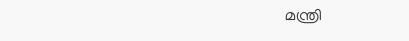മന്ത്രി